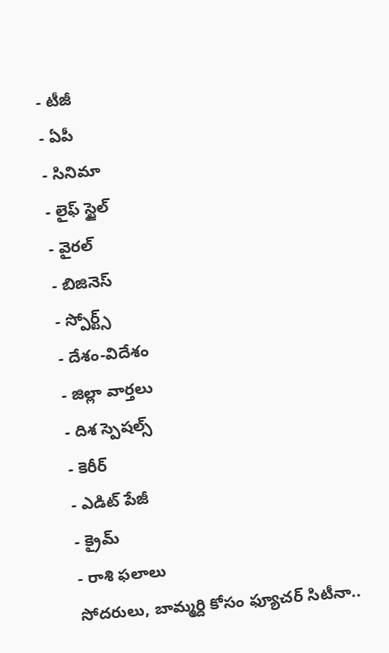- టీజీ
- ఏపీ
- సినిమా
- లైఫ్ స్టైల్
- వైరల్
- బిజినెస్
- స్పోర్ట్స్
- దేశం-విదేశం
- జిల్లా వార్తలు
- దిశ స్పెషల్స్
- కెరీర్
- ఎడిట్ పేజీ
- క్రైమ్
- రాశి ఫలాలు
సోదరులు, బామ్మర్ది కోసం ఫ్యూచర్ సిటీనా..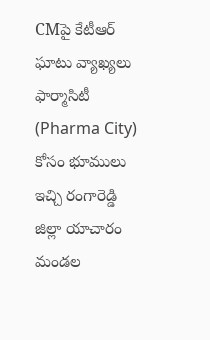CMపై కేటీఆర్ ఘాటు వ్యాఖ్యలు
ఫార్మాసిటీ (Pharma City) కోసం భూములు ఇచ్చి రంగారెడ్డి జిల్లా యాచారం మండల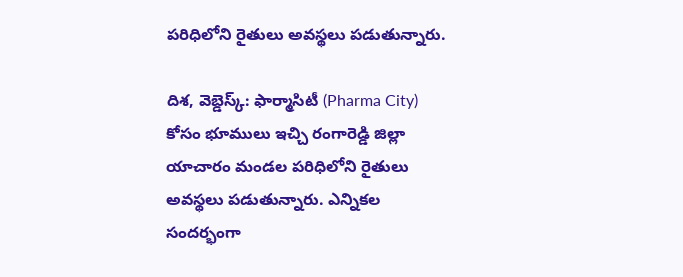పరిధిలోని రైతులు అవస్థలు పడుతున్నారు.

దిశ, వెబ్డెస్క్: ఫార్మాసిటీ (Pharma City) కోసం భూములు ఇచ్చి రంగారెడ్డి జిల్లా యాచారం మండల పరిధిలోని రైతులు అవస్థలు పడుతున్నారు. ఎన్నికల సందర్భంగా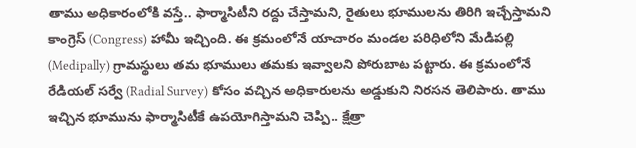తాము అధికారంలోకి వస్తే.. ఫార్మాసిటీని రద్దు చేస్తామని, రైతులు భూములను తిరిగి ఇచ్చేస్తామని కాంగ్రెస్ (Congress) హామీ ఇచ్చింది. ఈ క్రమంలోనే యాచారం మండల పరిధిలోని మేడిపల్లి (Medipally) గ్రామస్థులు తమ భూములు తమకు ఇవ్వాలని పోరుబాట పట్టారు. ఈ క్రమంలోనే రేడియల్ సర్వే (Radial Survey) కోసం వచ్చిన అధికారులను అడ్డుకుని నిరసన తెలిపారు. తాము ఇచ్చిన భూమును ఫార్మాసిటీకే ఉపయోగిస్తామని చెప్పి.. క్షేత్రా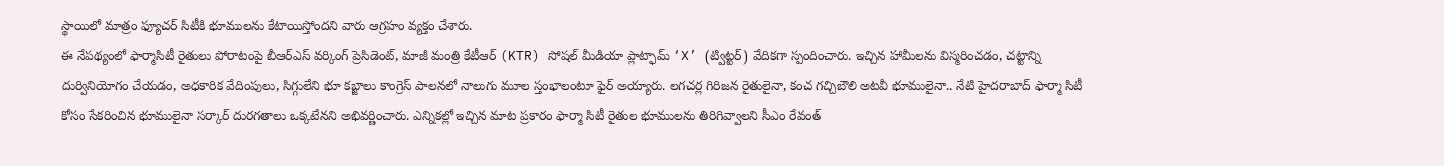స్థాయిలో మాత్రం ఫ్యూచర్ సిటీకి భూములను కేటాయిస్తోందని వారు ఆగ్రహం వ్యక్తం చేశారు.
ఈ నేపథ్యంలో ఫార్మాసిటీ రైతులు పోరాటంపై బీఆర్ఎస్ వర్కింగ్ ప్రెసిడెంట్, మాజీ మంత్రి కేటీఆర్ (KTR) సోషల్ మీడియా ప్లాట్ఫామ్ ‘X’ (ట్విట్టర్) వేదికగా స్పందించారు. ఇచ్చిన హామీలను విస్మరించడం, చట్టాన్ని దుర్వినియోగం చేయడం, అధకారిక వేదింపులు, సిగ్గులేని భూ కబ్జాలు కాంగ్రెస్ పాలనలో నాలుగు మూల స్తంభాలంటూ ఫైర్ అయ్యారు. లగచర్ల గిరిజన రైతులైనా, కంచ గచ్చిబౌలి అటవీ భూములైనా.. నేటి హైదరాబాద్ ఫార్మా సిటీ కోసం సేకరించిన భూములైనా సర్కార్ దురగతాలు ఒక్కటేనని అభివర్ణించారు. ఎన్నికల్లో ఇచ్చిన మాట ప్రకారం ఫార్మా సిటీ రైతుల భూములను తిరిగివ్వాలని సీఎం రేవంత్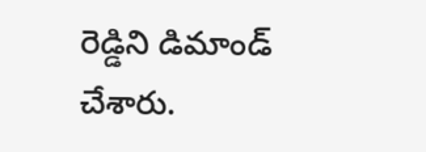రెడ్డిని డిమాండ్ చేశారు.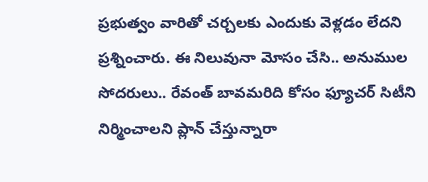ప్రభుత్వం వారితో చర్చలకు ఎందుకు వెళ్లడం లేదని ప్రశ్నించారు. ఈ నిలువునా మోసం చేసి.. అనుముల సోదరులు.. రేవంత్ బావమరిది కోసం ఫ్యూచర్ సిటీని నిర్మించాలని ప్లాన్ చేస్తున్నారా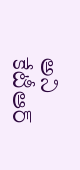అని కేటీఆర్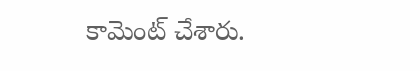కామెంట్ చేశారు.